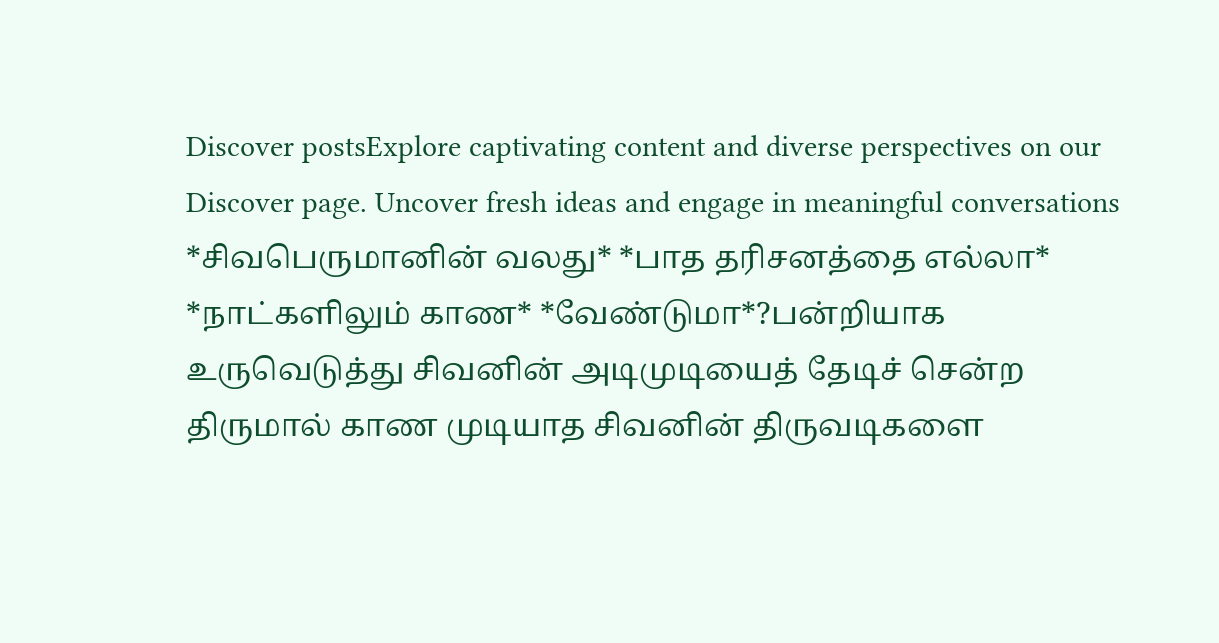Discover postsExplore captivating content and diverse perspectives on our Discover page. Uncover fresh ideas and engage in meaningful conversations
*சிவபெருமானின் வலது* *பாத தரிசனத்தை எல்லா* *நாட்களிலும் காண* *வேண்டுமா*?பன்றியாக உருவெடுத்து சிவனின் அடிமுடியைத் தேடிச் சென்ற திருமால் காண முடியாத சிவனின் திருவடிகளை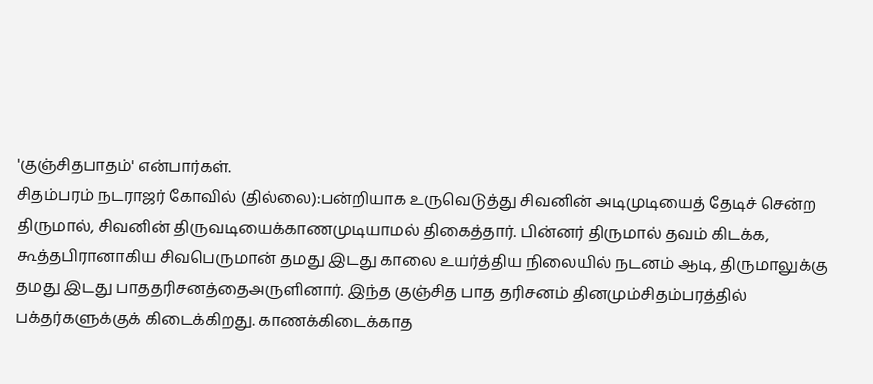'குஞ்சிதபாதம்' என்பார்கள்.
சிதம்பரம் நடராஜர் கோவில் (தில்லை):பன்றியாக உருவெடுத்து சிவனின் அடிமுடியைத் தேடிச் சென்ற திருமால், சிவனின் திருவடியைக்காணமுடியாமல் திகைத்தார். பின்னர் திருமால் தவம் கிடக்க, கூத்தபிரானாகிய சிவபெருமான் தமது இடது காலை உயர்த்திய நிலையில் நடனம் ஆடி, திருமாலுக்கு தமது இடது பாததரிசனத்தைஅருளினார். இந்த குஞ்சித பாத தரிசனம் தினமும்சிதம்பரத்தில் பக்தர்களுக்குக் கிடைக்கிறது. காணக்கிடைக்காத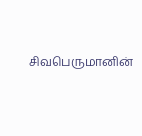சிவபெருமானின்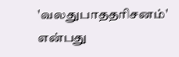'வலதுபாததரிசனம்' என்பது